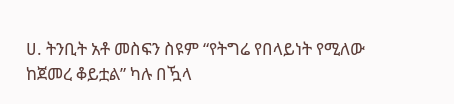ሀ. ትንቢት አቶ መስፍን ስዩም “የትግሬ የበላይነት የሚለው ከጀመረ ቆይቷል” ካሉ በዃላ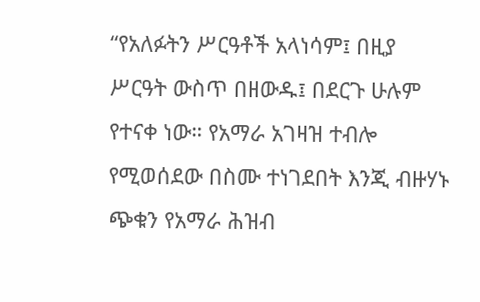“የአለፉትን ሥርዓቶች አላነሳም፤ በዚያ ሥርዓት ውስጥ በዘውዱ፤ በደርጉ ሁሉም የተናቀ ነው። የአማራ አገዛዝ ተብሎ የሚወሰደው በስሙ ተነገደበት እንጂ ብዙሃኑ ጭቁን የአማራ ሕዝብ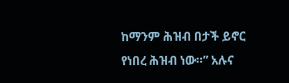ከማንም ሕዝብ በታች ይኖር የነበረ ሕዝብ ነው።” አሉና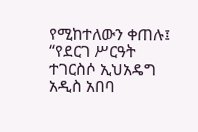የሚከተለውን ቀጠሉ፤ “የደርገ ሥርዓት ተገርስሶ ኢህአዴግ አዲስ አበባ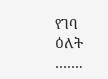የገባ ዕለት …….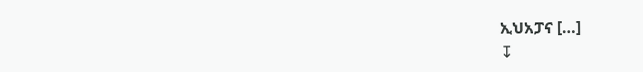ኢህአፓና […]
↧